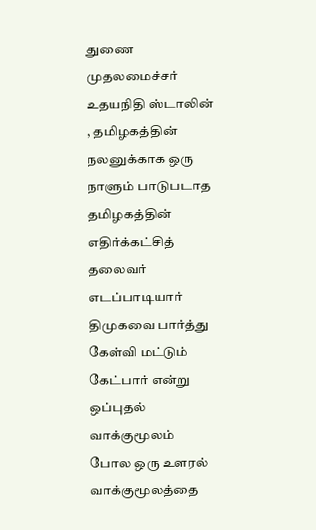துணை முதலமைச்சர் உதயநிதி ஸ்டாலின் , தமிழகத்தின் நலனுக்காக ஒரு நாளும் பாடுபடாத தமிழகத்தின் எதிர்க்கட்சித் தலைவர் எடப்பாடியார் திமுகவை பார்த்து கேள்வி மட்டும் கேட்பார் என்று ஒப்புதல் வாக்குமூலம் போல ஒரு உளரல் வாக்குமூலத்தை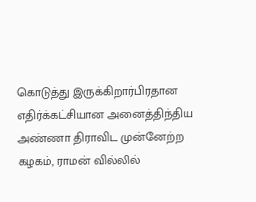கொடுத்து இருக்கிறார்பிரதான எதிர்க்கட்சியான அனைத்திந்திய அண்ணா திராவிட முன்னேற்ற கழகம், ராமன் வில்லில்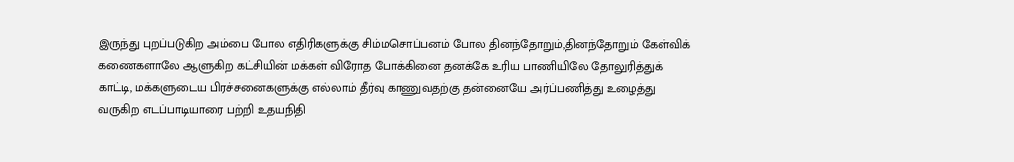இருந்து புறப்படுகிற அம்பை போல எதிரிகளுக்கு சிம்மசொப்பனம் போல தினந்தோறும்,தினந்தோறும் கேள்விக் கணைகளாலே ஆளுகிற கட்சியின் மக்கள் விரோத போக்கினை தனக்கே உரிய பாணியிலே தோலுரித்துக் காட்டி, மக்களுடைய பிரச்சனைகளுக்கு எல்லாம் தீர்வு காணுவதற்கு தன்னையே அர்ப்பணித்து உழைத்து வருகிற எடப்பாடியாரை பற்றி உதயநிதி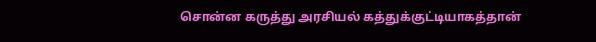சொன்ன கருத்து அரசியல் கத்துக்குட்டியாகத்தான்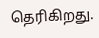தெரிகிறது.